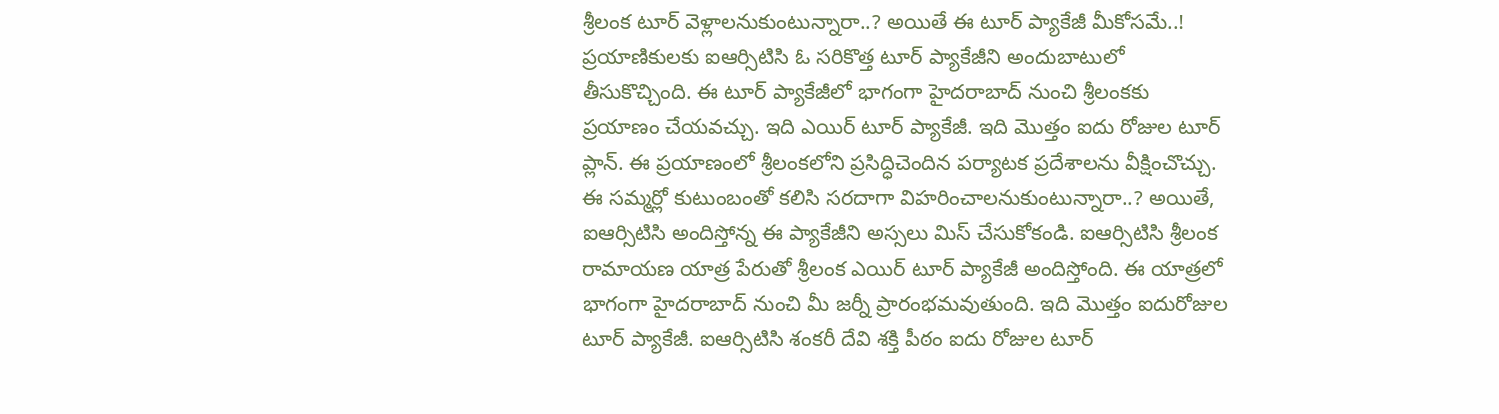శ్రీలంక టూర్ వెళ్లాలనుకుంటున్నారా..? అయితే ఈ టూర్ ప్యాకేజీ మీకోసమే..! ప్రయాణికులకు ఐఆర్సిటిసి ఓ సరికొత్త టూర్ ప్యాకేజీని అందుబాటులో తీసుకొచ్చింది. ఈ టూర్ ప్యాకేజీలో భాగంగా హైదరాబాద్ నుంచి శ్రీలంకకు ప్రయాణం చేయవచ్చు. ఇది ఎయిర్ టూర్ ప్యాకేజీ. ఇది మొత్తం ఐదు రోజుల టూర్ ప్లాన్. ఈ ప్రయాణంలో శ్రీలంకలోని ప్రసిద్ధిచెందిన పర్యాటక ప్రదేశాలను వీక్షించొచ్చు. ఈ సమ్మర్లో కుటుంబంతో కలిసి సరదాగా విహరించాలనుకుంటున్నారా..? అయితే, ఐఆర్సిటిసి అందిస్తోన్న ఈ ప్యాకేజీని అస్సలు మిస్ చేసుకోకండి. ఐఆర్సిటిసి శ్రీలంక రామాయణ యాత్ర పేరుతో శ్రీలంక ఎయిర్ టూర్ ప్యాకేజీ అందిస్తోంది. ఈ యాత్రలో భాగంగా హైదరాబాద్ నుంచి మీ జర్నీ ప్రారంభమవుతుంది. ఇది మొత్తం ఐదురోజుల టూర్ ప్యాకేజీ. ఐఆర్సిటిసి శంకరీ దేవి శక్తి పీఠం ఐదు రోజుల టూర్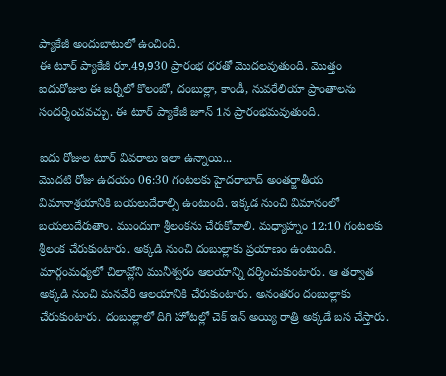ప్యాకేజీ అందుబాటులో ఉంచింది.
ఈ టూర్ ప్యాకేజీ రూ.49,930 ప్రారంభ ధరతో మొదలవుతుంది. మొత్తం ఐదురోజుల ఈ జర్నీలో కొలంబో, దంబుల్లా, కాండీ, నువరేలియా ప్రాంతాలను సందర్శించవచ్చు. ఈ టూర్ ప్యాకేజీ జూన్ 1న ప్రారంభమవుతుంది.

ఐదు రోజుల టూర్ వివరాలు ఇలా ఉన్నాయి...
మొదటి రోజు ఉదయం 06:30 గంటలకు హైదరాబాద్ అంతర్జాతీయ విమానాశ్రయానికి బయలుదేరాల్సి ఉంటుంది. ఇక్కడ నుంచి విమానంలో బయలుదేరుతాం. ముందుగా శ్రీలంకను చేరుకోవాలి. మధ్యాహ్నం 12:10 గంటలకు శ్రీలంక చేరుకుంటారు. అక్కడి నుంచి దంబుల్లాకు ప్రయాణం ఉంటుంది. మార్గంమధ్యలో చిలావ్లోని మునీశ్వరం ఆలయాన్ని దర్శించుకుంటారు. ఆ తర్వాత అక్కడి నుంచి మనవేరి ఆలయానికి చేరుకుంటారు. అనంతరం దంబుల్లాకు చేరుకుంటారు. దంబుల్లాలో దిగి హోటల్లో చెక్ ఇన్ అయ్యి రాత్రి అక్కడే బస చేస్తారు.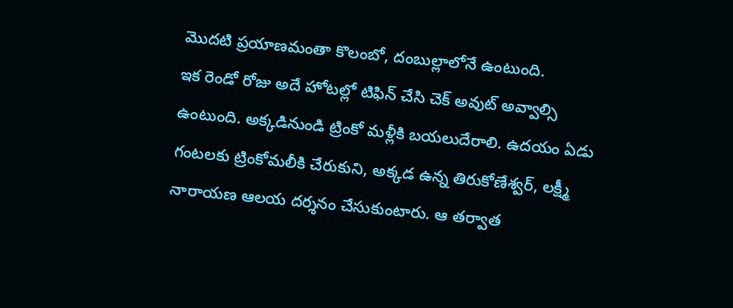మొదటి ప్రయాణమంతా కొలంబో, దంబుల్లాలోనే ఉంటుంది.
ఇక రెండో రోజు అదే హోటల్లో టిఫిన్ చేసి చెక్ అవుట్ అవ్వాల్సి ఉంటుంది. అక్కడినుండి ట్రింకో మళ్లీకి బయలుదేరాలి. ఉదయం ఏడు గంటలకు ట్రింకోమలీకి చేరుకుని, అక్కడ ఉన్న తిరుకోణేశ్వర్, లక్ష్మీ నారాయణ ఆలయ దర్శనం చేసుకుంటారు. ఆ తర్వాత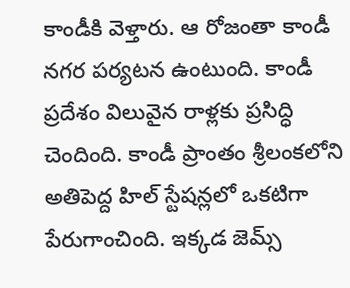కాండీకి వెళ్తారు. ఆ రోజంతా కాండీ నగర పర్యటన ఉంటుంది. కాండీ ప్రదేశం విలువైన రాళ్లకు ప్రసిద్ధి చెందింది. కాండీ ప్రాంతం శ్రీలంకలోని అతిపెద్ద హిల్ స్టేషన్లలో ఒకటిగా పేరుగాంచింది. ఇక్కడ జెమ్స్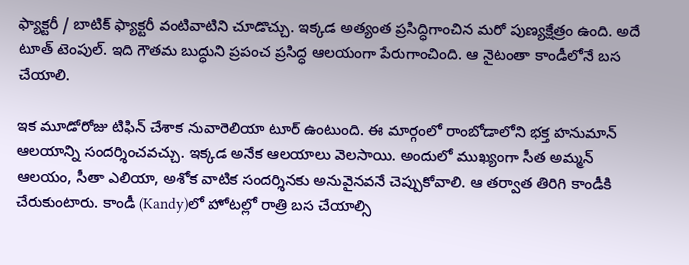ఫ్యాక్టరీ / బాటిక్ ఫ్యాక్టరీ వంటివాటిని చూడొచ్చు. ఇక్కడ అత్యంత ప్రసిద్ధిగాంచిన మరో పుణ్యక్షేత్రం ఉంది. అదే టూత్ టెంపుల్. ఇది గౌతమ బుద్ధుని ప్రపంచ ప్రసిద్ధ ఆలయంగా పేరుగాంచింది. ఆ నైటంతా కాండీలోనే బస చేయాలి.

ఇక మూడోరోజు టిఫిన్ చేశాక నువారెలియా టూర్ ఉంటుంది. ఈ మార్గంలో రాంబోడాలోని భక్త హనుమాన్ ఆలయాన్ని సందర్శించవచ్చు. ఇక్కడ అనేక ఆలయాలు వెలసాయి. అందులో ముఖ్యంగా సీత అమ్మన్ ఆలయం, సీతా ఎలియా, అశోక వాటిక సందర్శినకు అనువైనవనే చెప్పుకోవాలి. ఆ తర్వాత తిరిగి కాండీకి చేరుకుంటారు. కాండీ (Kandy)లో హోటల్లో రాత్రి బస చేయాల్సి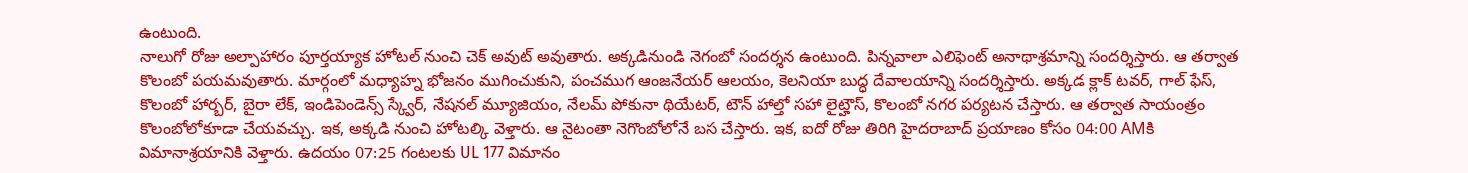ఉంటుంది.
నాలుగో రోజు అల్పాహారం పూర్తయ్యాక హోటల్ నుంచి చెక్ అవుట్ అవుతారు. అక్కడినుండి నెగంబో సందర్శన ఉంటుంది. పిన్నవాలా ఎలిఫెంట్ అనాథాశ్రమాన్ని సందర్శిస్తారు. ఆ తర్వాత కొలంబో పయమవుతారు. మార్గంలో మధ్యాహ్న భోజనం ముగించుకుని, పంచముగ ఆంజనేయర్ ఆలయం, కెలనియా బుద్ధ దేవాలయాన్ని సందర్శిస్తారు. అక్కడ క్లాక్ టవర్, గాల్ ఫేస్, కొలంబో హార్బర్, బైరా లేక్, ఇండిపెండెన్స్ స్క్వేర్, నేషనల్ మ్యూజియం, నేలమ్ పోకునా థియేటర్, టౌన్ హాల్తో సహా లైట్హౌస్, కొలంబో నగర పర్యటన చేస్తారు. ఆ తర్వాత సాయంత్రం కొలంబోలోకూడా చేయవచ్చు. ఇక, అక్కడి నుంచి హోటల్కి వెళ్తారు. ఆ నైటంతా నెగొంబోలోనే బస చేస్తారు. ఇక, ఐదో రోజు తిరిగి హైదరాబాద్ ప్రయాణం కోసం 04:00 AMకి విమానాశ్రయానికి వెళ్తారు. ఉదయం 07:25 గంటలకు UL 177 విమానం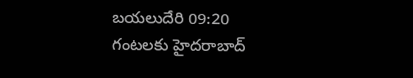బయలుదేరి 09:20 గంటలకు హైదరాబాద్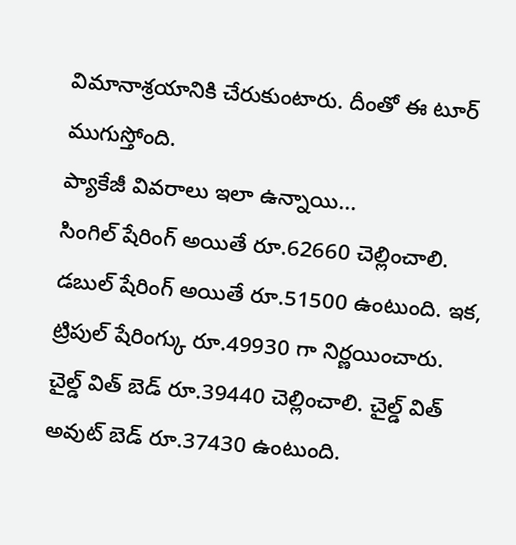విమానాశ్రయానికి చేరుకుంటారు. దీంతో ఈ టూర్ ముగుస్తోంది.
ప్యాకేజీ వివరాలు ఇలా ఉన్నాయి...
సింగిల్ షేరింగ్ అయితే రూ.62660 చెల్లించాలి. డబుల్ షేరింగ్ అయితే రూ.51500 ఉంటుంది. ఇక, ట్రిపుల్ షేరింగ్కు రూ.49930 గా నిర్ణయించారు. చైల్డ్ విత్ బెడ్ రూ.39440 చెల్లించాలి. చైల్డ్ విత్ అవుట్ బెడ్ రూ.37430 ఉంటుంది.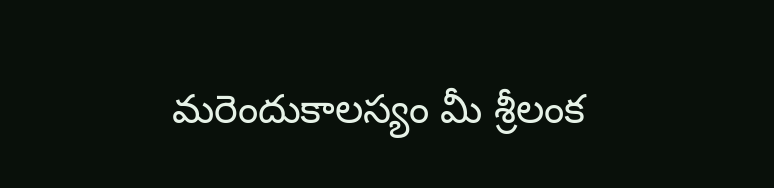మరెందుకాలస్యం మీ శ్రీలంక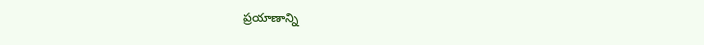ప్రయాణాన్ని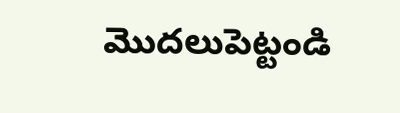మొదలుపెట్టండి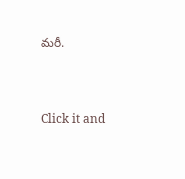మరీ.



Click it and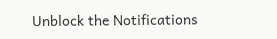Unblock the Notifications